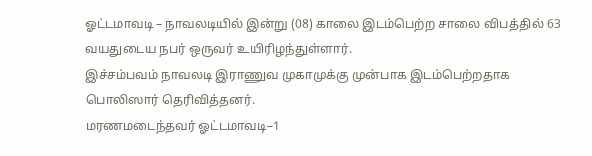ஓட்டமாவடி – நாவலடியில் இன்று (08) காலை இடம்பெற்ற சாலை விபத்தில் 63 வயதுடைய நபர் ஒருவர் உயிரிழந்துள்ளார்.
இச்சம்பவம் நாவலடி இராணுவ முகாமுக்கு முன்பாக இடம்பெற்றதாக பொலிஸார் தெரிவித்தனர்.
மரணமடைந்தவர் ஓட்டமாவடி–1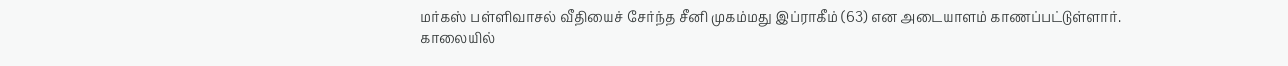மர்கஸ் பள்ளிவாசல் வீதியைச் சேர்ந்த சீனி முகம்மது இப்ராகீம் (63) என அடையாளம் காணப்பட்டுள்ளார்.
காலையில்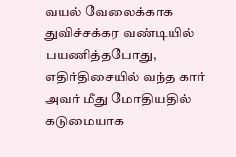வயல் வேலைக்காக துவிச்சக்கர வண்டியில் பயணித்தபோது, எதிர்திசையில் வந்த கார் அவர் மீது மோதியதில் கடுமையாக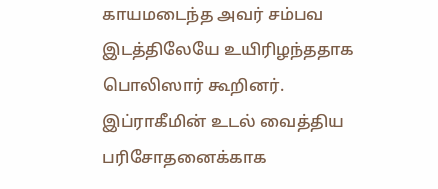காயமடைந்த அவர் சம்பவ இடத்திலேயே உயிரிழந்ததாக பொலிஸார் கூறினர்.
இப்ராகீமின் உடல் வைத்திய பரிசோதனைக்காக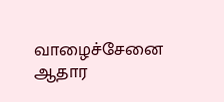வாழைச்சேனை ஆதார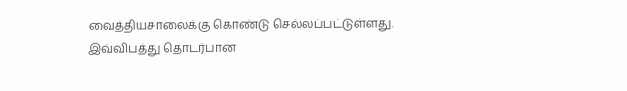வைத்தியசாலைக்கு கொண்டு செல்லப்பட்டுள்ளது.
இவ்விபத்து தொடர்பான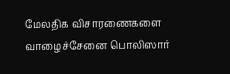மேலதிக விசாரணைகளை வாழைச்சேனை பொலிஸார்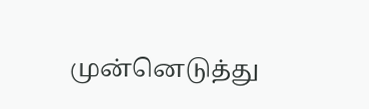முன்னெடுத்து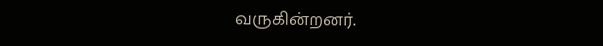வருகின்றனர்.